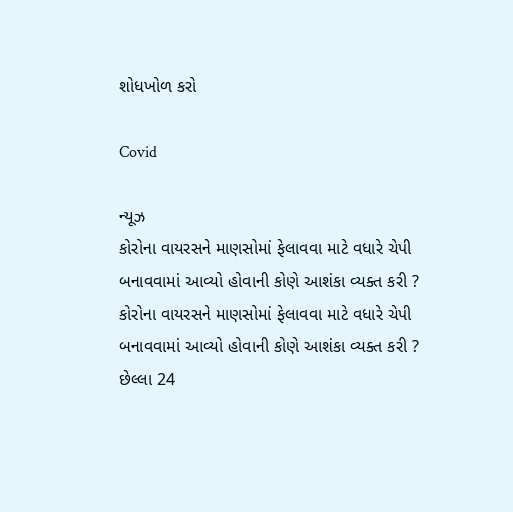શોધખોળ કરો

Covid

ન્યૂઝ
કોરોના વાયરસને માણસોમાં ફેલાવવા માટે વધારે ચેપી બનાવવામાં આવ્યો હોવાની કોણે આશંકા વ્યક્ત કરી ?
કોરોના વાયરસને માણસોમાં ફેલાવવા માટે વધારે ચેપી બનાવવામાં આવ્યો હોવાની કોણે આશંકા વ્યક્ત કરી ?
છેલ્લા 24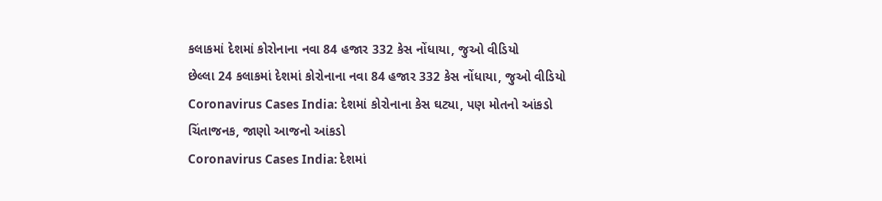કલાકમાં દેશમાં કોરોનાના નવા 84 હજાર 332 કેસ નોંધાયા, જુઓ વીડિયો
છેલ્લા 24 કલાકમાં દેશમાં કોરોનાના નવા 84 હજાર 332 કેસ નોંધાયા, જુઓ વીડિયો
Coronavirus Cases India: દેશમાં કોરોનાના કેસ ઘટ્યા, પણ મોતનો આંકડો ચિંતાજનક, જાણો આજનો આંકડો
Coronavirus Cases India: દેશમાં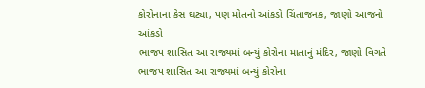કોરોનાના કેસ ઘટ્યા, પણ મોતનો આંકડો ચિંતાજનક, જાણો આજનો આંકડો
ભાજપ શાસિત આ રાજ્યમાં બન્યું કોરોના માતાનું મંદિર, જાણો વિગતે
ભાજપ શાસિત આ રાજ્યમાં બન્યું કોરોના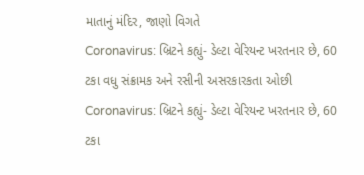માતાનું મંદિર, જાણો વિગતે
Coronavirus: બ્રિટને કહ્યું- ડેલ્ટા વેરિયન્ટ ખરતનાર છે, 60 ટકા વધુ સંક્રામક અને રસીની અસરકારકતા ઓછી
Coronavirus: બ્રિટને કહ્યું- ડેલ્ટા વેરિયન્ટ ખરતનાર છે, 60 ટકા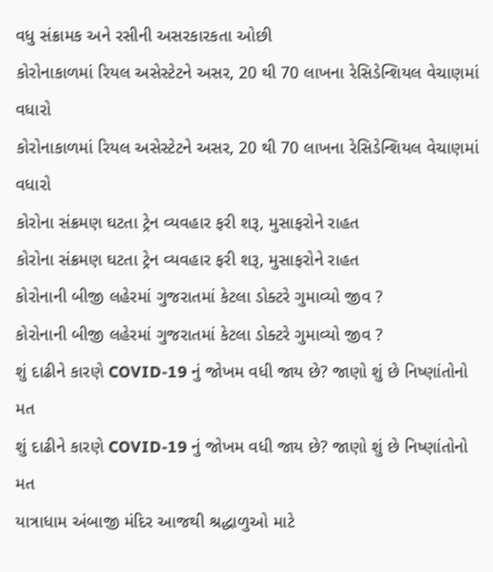વધુ સંક્રામક અને રસીની અસરકારકતા ઓછી
કોરોનાકાળમાં રિયલ અસેસ્ટેટને અસર, 20 થી 70 લાખના રેસિડેન્શિયલ વેચાણમાં વધારો
કોરોનાકાળમાં રિયલ અસેસ્ટેટને અસર, 20 થી 70 લાખના રેસિડેન્શિયલ વેચાણમાં વધારો
કોરોના સંક્રમણ ઘટતા ટ્રેન વ્યવહાર ફરી શરૂ, મુસાફરોને રાહત
કોરોના સંક્રમણ ઘટતા ટ્રેન વ્યવહાર ફરી શરૂ, મુસાફરોને રાહત
કોરોનાની બીજી લહેરમાં ગુજરાતમાં કેટલા ડોક્ટરે ગુમાવ્યો જીવ ?
કોરોનાની બીજી લહેરમાં ગુજરાતમાં કેટલા ડોક્ટરે ગુમાવ્યો જીવ ?
શું દાઢીને કારણે COVID-19 નું જોખમ વધી જાય છે? જાણો શું છે નિષ્ણાંતોનો મત
શું દાઢીને કારણે COVID-19 નું જોખમ વધી જાય છે? જાણો શું છે નિષ્ણાંતોનો મત
યાત્રાધામ અંબાજી મંદિર આજથી શ્રદ્ધાળુઓ માટે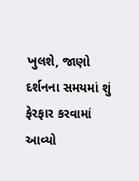ખુલશે, જાણો દર્શનના સમયમાં શું ફેરફાર કરવામાં આવ્યો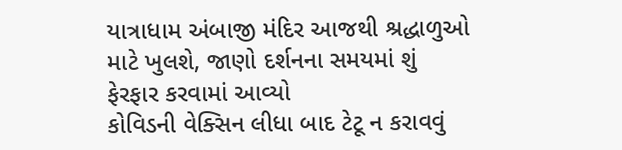યાત્રાધામ અંબાજી મંદિર આજથી શ્રદ્ધાળુઓ માટે ખુલશે, જાણો દર્શનના સમયમાં શું ફેરફાર કરવામાં આવ્યો
કોવિડની વેક્સિન લીધા બાદ ટેટૂ ન કરાવવું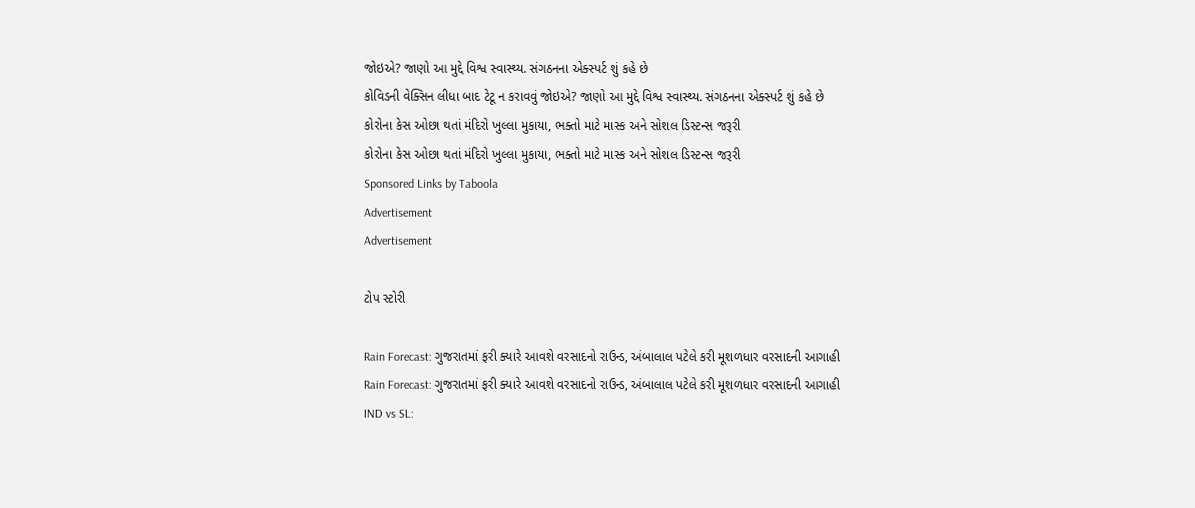જોઇએ? જાણો આ મુદ્દે વિશ્વ સ્વાસ્થ્ય. સંગઠનના એક્સ્પર્ટ શું કહે છે
કોવિડની વેક્સિન લીધા બાદ ટેટૂ ન કરાવવું જોઇએ? જાણો આ મુદ્દે વિશ્વ સ્વાસ્થ્ય. સંગઠનના એક્સ્પર્ટ શું કહે છે
કોરોના કેસ ઓછા થતાં મંદિરો ખુલ્લા મુકાયા, ભક્તો માટે માસ્ક અને સોશલ ડિસ્ટન્સ જરૂરી
કોરોના કેસ ઓછા થતાં મંદિરો ખુલ્લા મુકાયા, ભક્તો માટે માસ્ક અને સોશલ ડિસ્ટન્સ જરૂરી
Sponsored Links by Taboola
Advertisement
Advertisement

ટોપ સ્ટોરી

Rain Forecast: ગુજરાતમાં ફરી ક્યારે આવશે વરસાદનો રાઉન્ડ, અંબાલાલ પટેલે કરી મૂશળધાર વરસાદની આગાહી
Rain Forecast: ગુજરાતમાં ફરી ક્યારે આવશે વરસાદનો રાઉન્ડ, અંબાલાલ પટેલે કરી મૂશળધાર વરસાદની આગાહી
IND vs SL: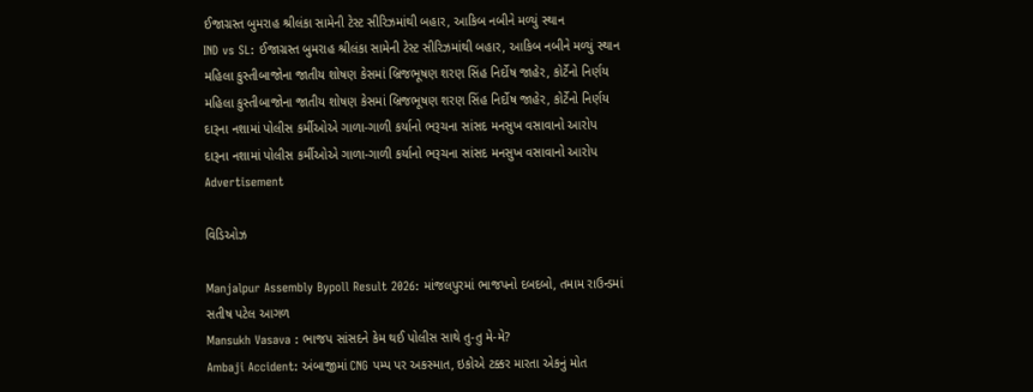ઈજાગ્રસ્ત બુમરાહ શ્રીલંકા સામેની ટેસ્ટ સીરિઝમાંથી બહાર, આકિબ નબીને મળ્યું સ્થાન
IND vs SL: ઈજાગ્રસ્ત બુમરાહ શ્રીલંકા સામેની ટેસ્ટ સીરિઝમાંથી બહાર, આકિબ નબીને મળ્યું સ્થાન
મહિલા કુસ્તીબાજોના જાતીય શોષણ કેસમાં બ્રિજભૂષણ શરણ સિંહ નિર્દોષ જાહેર, કોર્ટેનો નિર્ણય
મહિલા કુસ્તીબાજોના જાતીય શોષણ કેસમાં બ્રિજભૂષણ શરણ સિંહ નિર્દોષ જાહેર, કોર્ટેનો નિર્ણય
દારૂના નશામાં પોલીસ કર્મીઓએ ગાળા-ગાળી કર્યાનો ભરૂચના સાંસદ મનસુખ વસાવાનો આરોપ
દારૂના નશામાં પોલીસ કર્મીઓએ ગાળા-ગાળી કર્યાનો ભરૂચના સાંસદ મનસુખ વસાવાનો આરોપ
Advertisement

વિડિઓઝ

Manjalpur Assembly Bypoll Result 2026: માંજલપુરમાં ભાજપનો દબદબો, તમામ રાઉન્ડમાં સતીષ પટેલ આગળ
Mansukh Vasava : ભાજપ સાંસદને કેમ થઈ પોલીસ સાથે તુ-તુ મે-મે?
Ambaji Accident: અંબાજીમાં CNG પમ્પ પર અકસ્માત, ઇકોએ ટક્કર મારતા એકનું મોત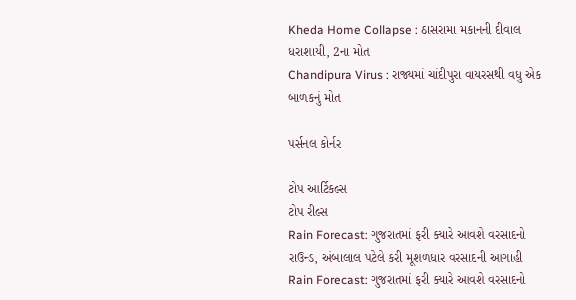Kheda Home Collapse : ઠાસરામા મકાનની દીવાલ ધરાશાયી, 2ના મોત
Chandipura Virus : રાજ્યમાં ચાંદીપુરા વાયરસથી વધુ એક બાળકનું મોત

પર્સનલ કોર્નર

ટોપ આર્ટિકલ્સ
ટોપ રીલ્સ
Rain Forecast: ગુજરાતમાં ફરી ક્યારે આવશે વરસાદનો રાઉન્ડ, અંબાલાલ પટેલે કરી મૂશળધાર વરસાદની આગાહી
Rain Forecast: ગુજરાતમાં ફરી ક્યારે આવશે વરસાદનો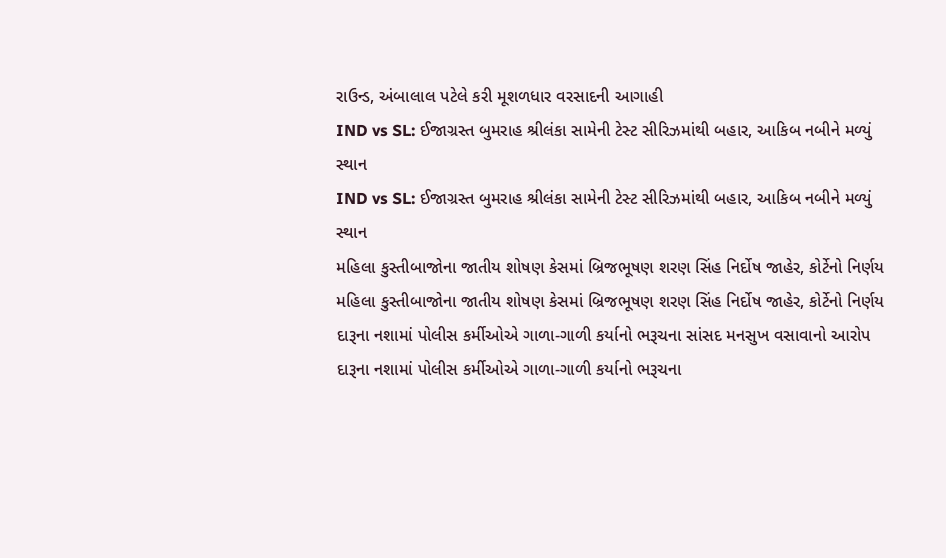રાઉન્ડ, અંબાલાલ પટેલે કરી મૂશળધાર વરસાદની આગાહી
IND vs SL: ઈજાગ્રસ્ત બુમરાહ શ્રીલંકા સામેની ટેસ્ટ સીરિઝમાંથી બહાર, આકિબ નબીને મળ્યું સ્થાન
IND vs SL: ઈજાગ્રસ્ત બુમરાહ શ્રીલંકા સામેની ટેસ્ટ સીરિઝમાંથી બહાર, આકિબ નબીને મળ્યું સ્થાન
મહિલા કુસ્તીબાજોના જાતીય શોષણ કેસમાં બ્રિજભૂષણ શરણ સિંહ નિર્દોષ જાહેર, કોર્ટેનો નિર્ણય
મહિલા કુસ્તીબાજોના જાતીય શોષણ કેસમાં બ્રિજભૂષણ શરણ સિંહ નિર્દોષ જાહેર, કોર્ટેનો નિર્ણય
દારૂના નશામાં પોલીસ કર્મીઓએ ગાળા-ગાળી કર્યાનો ભરૂચના સાંસદ મનસુખ વસાવાનો આરોપ
દારૂના નશામાં પોલીસ કર્મીઓએ ગાળા-ગાળી કર્યાનો ભરૂચના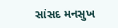સાંસદ મનસુખ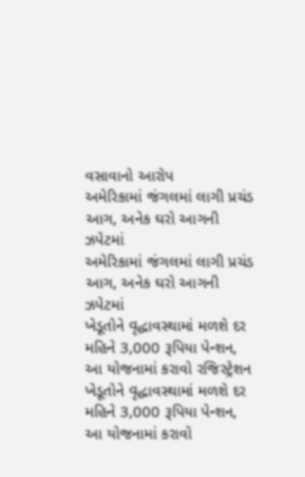વસાવાનો આરોપ
અમેરિકામાં જંગલમાં લાગી પ્રચંડ આગ, અનેક ઘરો આગની ઝપેટમાં
અમેરિકામાં જંગલમાં લાગી પ્રચંડ આગ, અનેક ઘરો આગની ઝપેટમાં
ખેડૂતોને વૃદ્ધાવસ્થામાં મળશે દર મહિને 3,000 રૂપિયા પેન્શન, આ યોજનામાં કરાવો રજિસ્ટ્રેશન
ખેડૂતોને વૃદ્ધાવસ્થામાં મળશે દર મહિને 3,000 રૂપિયા પેન્શન, આ યોજનામાં કરાવો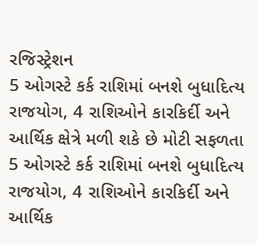રજિસ્ટ્રેશન
5 ઓગસ્ટે કર્ક રાશિમાં બનશે બુધાદિત્ય રાજયોગ, 4 રાશિઓને કારકિર્દી અને આર્થિક ક્ષેત્રે મળી શકે છે મોટી સફળતા
5 ઓગસ્ટે કર્ક રાશિમાં બનશે બુધાદિત્ય રાજયોગ, 4 રાશિઓને કારકિર્દી અને આર્થિક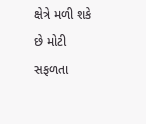ક્ષેત્રે મળી શકે છે મોટી સફળતા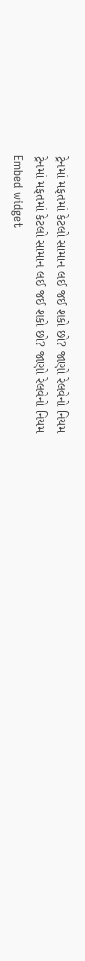ટ્રેનમાં મફતમાં કેટલો સામાન લઈ જઈ શકો છો? જાણો રેલવેનો નિયમ
ટ્રેનમાં મફતમાં કેટલો સામાન લઈ જઈ શકો છો? જાણો રેલવેનો નિયમ
Embed widget